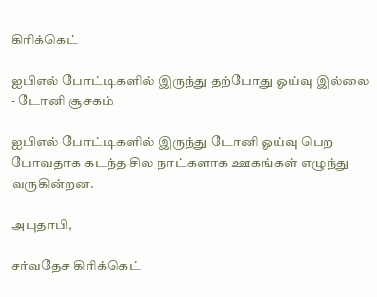கிரிக்கெட்

ஐபிஎல் போட்டிகளில் இருந்து தற்போது ஓய்வு இல்லை - டோனி சூசகம்

ஐபிஎல் போட்டிகளில் இருந்து டோனி ஓய்வு பெற போவதாக கடந்த சில நாட்களாக ஊகங்கள் எழுந்து வருகின்றன.

அபுதாபி,

சர்வதேச கிரிக்கெட்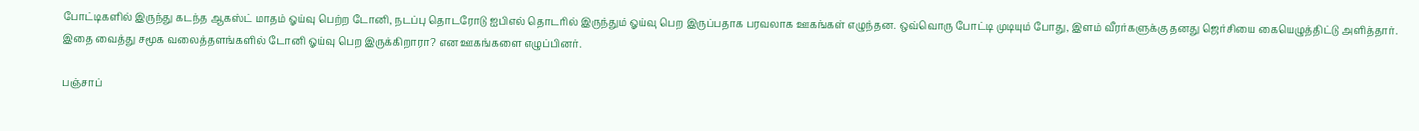போட்டிகளில் இருந்து கடந்த ஆகஸ்ட் மாதம் ஓய்வு பெற்ற டோனி, நடப்பு தொடரோடு ஐபிஎல் தொடரில் இருந்தும் ஓய்வு பெற இருப்பதாக பரவலாக ஊகங்கள் எழுந்தன. ஒவ்வொரு போட்டி முடியும் போது, இளம் வீரர்களுக்கு தனது ஜெர்சியை கையெழுத்திட்டு அளித்தார். இதை வைத்து சமூக வலைத்தளங்களில் டோனி ஓய்வு பெற இருக்கிறாரா? என ஊகங்களை எழுப்பினர்.

பஞ்சாப்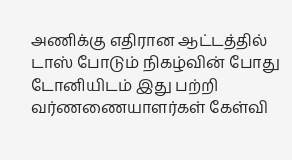அணிக்கு எதிரான ஆட்டத்தில் டாஸ் போடும் நிகழ்வின் போது டோனியிடம் இது பற்றி வர்ணணையாளர்கள் கேள்வி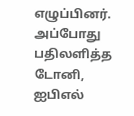எழுப்பினர். அப்போது பதிலளித்த டோனி, ஐபிஎல்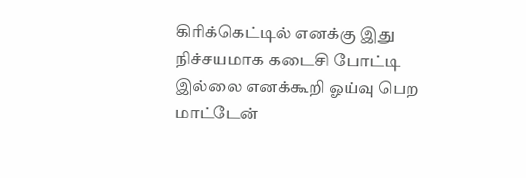கிரிக்கெட்டில் எனக்கு இது நிச்சயமாக கடைசி போட்டி இல்லை எனக்கூறி ஓய்வு பெற மாட்டேன்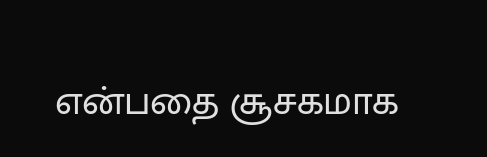என்பதை சூசகமாக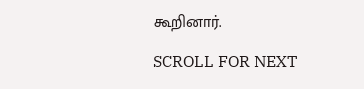கூறினார்.

SCROLL FOR NEXT